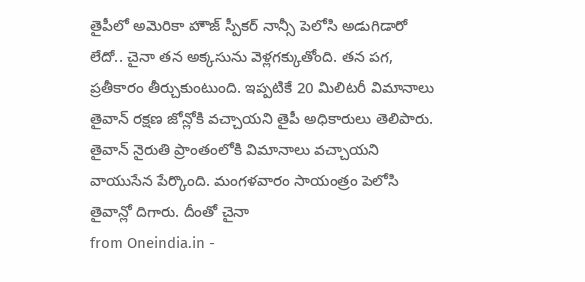తైపీలో అమెరికా హౌజ్ స్పీకర్ నాన్సీ పెలోసి అడుగిడారో లేదో.. చైనా తన అక్కసును వెళ్లగక్కుతోంది. తన పగ, ప్రతీకారం తీర్చుకుంటుంది. ఇప్పటికే 20 మిలిటరీ విమానాలు తైవాన్ రక్షణ జోన్లోకి వచ్చాయని తైపీ అధికారులు తెలిపారు. తైవాన్ నైరుతి ప్రాంతంలోకి విమానాలు వచ్చాయని వాయుసేన పేర్కొంది. మంగళవారం సాయంత్రం పెలోసి తైవాన్లో దిగారు. దీంతో చైనా
from Oneindia.in -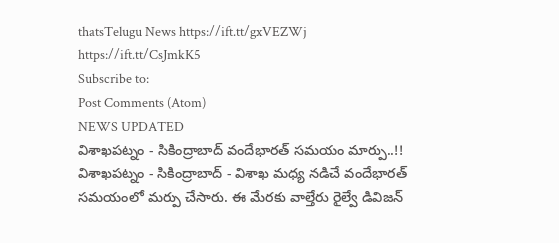thatsTelugu News https://ift.tt/gxVEZWj
https://ift.tt/CsJmkK5
Subscribe to:
Post Comments (Atom)
NEWS UPDATED
విశాఖపట్నం - సికింద్రాబాద్ వందేభారత్ సమయం మార్పు..!!
విశాఖపట్నం - సికింద్రాబాద్ - విశాఖ మధ్య నడిచే వందేభారత్ సమయంలో మర్పు చేసారు. ఈ మేరకు వాల్తేరు రైల్వే డివిజన్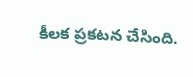కీలక ప్రకటన చేసింది.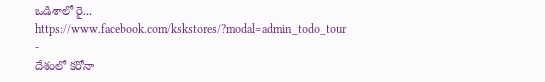ఒడిశాలో రై...
https://www.facebook.com/kskstores/?modal=admin_todo_tour
-
దేశంలో కరోనా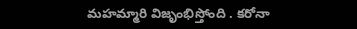మహమ్మారి విజృంభిస్తోంది . కరోనా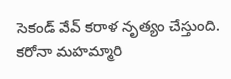సెకండ్ వేవ్ కరాళ నృత్యం చేస్తుంది. కరోనా మహమ్మారి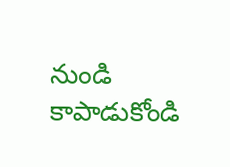నుండి కాపాడుకోండి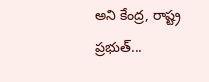అని కేంద్ర, రాష్ట్ర ప్రభుత్...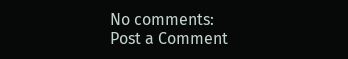No comments:
Post a Comment